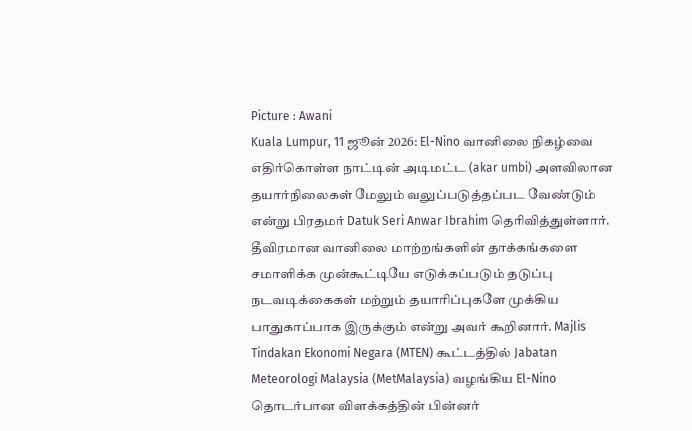Picture : Awani
Kuala Lumpur, 11 ஜூன் 2026: El-Nino வானிலை நிகழ்வை எதிர்கொள்ள நாட்டின் அடிமட்ட (akar umbi) அளவிலான தயார்நிலைகள் மேலும் வலுப்படுத்தப்பட வேண்டும் என்று பிரதமர் Datuk Seri Anwar Ibrahim தெரிவித்துள்ளார்.
தீவிரமான வானிலை மாற்றங்களின் தாக்கங்களை சமாளிக்க முன்கூட்டியே எடுக்கப்படும் தடுப்பு நடவடிக்கைகள் மற்றும் தயாரிப்புகளே முக்கிய பாதுகாப்பாக இருக்கும் என்று அவர் கூறினார். Majlis Tindakan Ekonomi Negara (MTEN) கூட்டத்தில் Jabatan Meteorologi Malaysia (MetMalaysia) வழங்கிய El-Nino தொடர்பான விளக்கத்தின் பின்னர்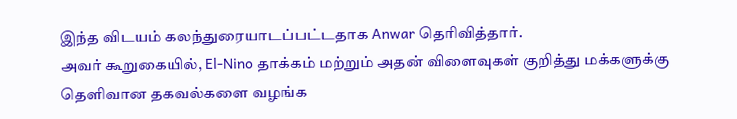இந்த விடயம் கலந்துரையாடப்பட்டதாக Anwar தெரிவித்தார்.
அவர் கூறுகையில், El-Nino தாக்கம் மற்றும் அதன் விளைவுகள் குறித்து மக்களுக்கு தெளிவான தகவல்களை வழங்க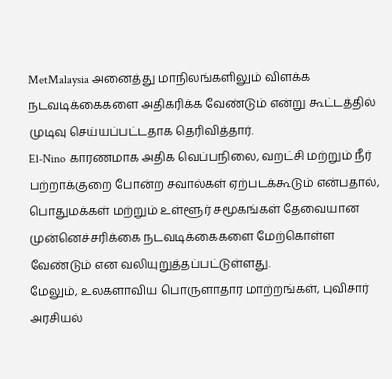MetMalaysia அனைத்து மாநிலங்களிலும் விளக்க நடவடிக்கைகளை அதிகரிக்க வேண்டும் என்று கூட்டத்தில் முடிவு செய்யப்பட்டதாக தெரிவித்தார்.
El-Nino காரணமாக அதிக வெப்பநிலை, வறட்சி மற்றும் நீர் பற்றாக்குறை போன்ற சவால்கள் ஏற்படக்கூடும் என்பதால், பொதுமக்கள் மற்றும் உள்ளூர் சமூகங்கள் தேவையான முன்னெச்சரிக்கை நடவடிக்கைகளை மேற்கொள்ள வேண்டும் என வலியுறுத்தப்பட்டுள்ளது.
மேலும், உலகளாவிய பொருளாதார மாற்றங்கள், புவிசார் அரசியல்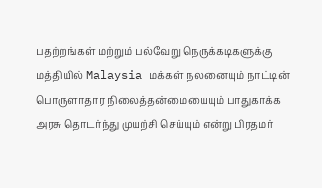பதற்றங்கள் மற்றும் பல்வேறு நெருக்கடிகளுக்கு மத்தியில் Malaysia மக்கள் நலனையும் நாட்டின் பொருளாதார நிலைத்தன்மையையும் பாதுகாக்க அரசு தொடர்ந்து முயற்சி செய்யும் என்று பிரதமர்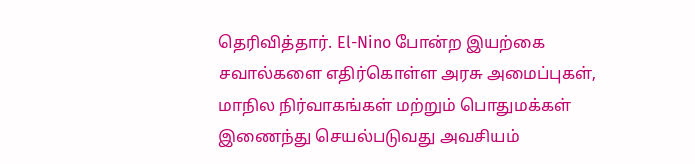தெரிவித்தார். El-Nino போன்ற இயற்கை சவால்களை எதிர்கொள்ள அரசு அமைப்புகள், மாநில நிர்வாகங்கள் மற்றும் பொதுமக்கள் இணைந்து செயல்படுவது அவசியம்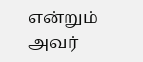என்றும் அவர்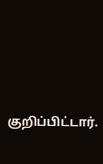குறிப்பிட்டார்.